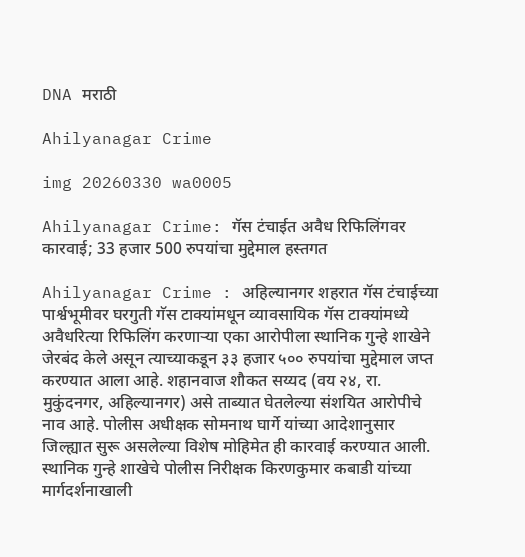DNA मराठी

Ahilyanagar Crime

img 20260330 wa0005

Ahilyanagar Crime: गॅस टंचाईत अवैध रिफिलिंगवर कारवाई; 33 हजार 500 रुपयांचा मुद्देमाल हस्तगत

Ahilyanagar Crime : अहिल्यानगर शहरात गॅस टंचाईच्या पार्श्वभूमीवर घरगुती गॅस टाक्यांमधून व्यावसायिक गॅस टाक्यांमध्ये अवैधरित्या रिफिलिंग करणाऱ्या एका आरोपीला स्थानिक गुन्हे शाखेने जेरबंद केले असून त्याच्याकडून ३३ हजार ५०० रुपयांचा मुद्देमाल जप्त करण्यात आला आहे. शहानवाज शौकत सय्यद (वय २४, रा. मुकुंदनगर, अहिल्यानगर) असे ताब्यात घेतलेल्या संशयित आरोपीचे नाव आहे. पोलीस अधीक्षक सोमनाथ घार्गे यांच्या आदेशानुसार जिल्ह्यात सुरू असलेल्या विशेष मोहिमेत ही कारवाई करण्यात आली. स्थानिक गुन्हे शाखेचे पोलीस निरीक्षक किरणकुमार कबाडी यांच्या मार्गदर्शनाखाली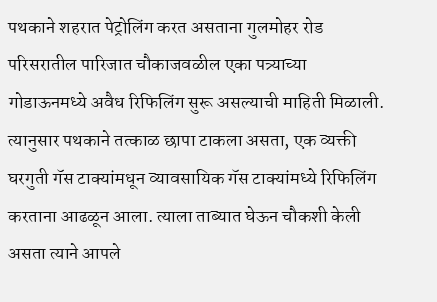पथकाने शहरात पेट्रोलिंग करत असताना गुलमोहर रोड परिसरातील पारिजात चौकाजवळील एका पत्र्याच्या गोडाऊनमध्ये अवैध रिफिलिंग सुरू असल्याची माहिती मिळाली. त्यानुसार पथकाने तत्काळ छापा टाकला असता, एक व्यक्ती घरगुती गॅस टाक्यांमधून व्यावसायिक गॅस टाक्यांमध्ये रिफिलिंग करताना आढळून आला. त्याला ताब्यात घेऊन चौकशी केली असता त्याने आपले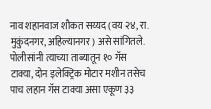नाव शहानवाज शौकत सय्यद (वय २४, रा. मुकुंदनगर, अहिल्यानगर) असे सांगितले. पोलीसांनी त्याच्या ताब्यातून १० गॅस टाक्या, दोन इलेक्ट्रिक मोटार मशीन तसेच पाच लहान गॅस टाक्या असा एकूण ३३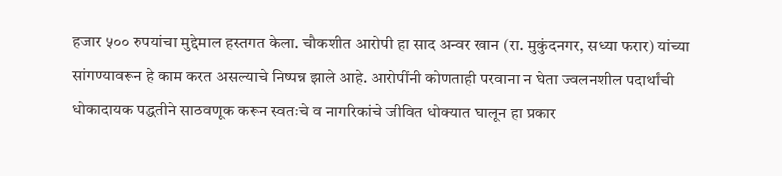हजार ५०० रुपयांचा मुद्देमाल हस्तगत केला. चौकशीत आरोपी हा साद अन्वर खान (रा. मुकुंदनगर, सध्या फरार) यांच्या सांगण्यावरून हे काम करत असल्याचे निष्पन्न झाले आहे. आरोपींनी कोणताही परवाना न घेता ज्वलनशील पदार्थांची धोकादायक पद्धतीने साठवणूक करून स्वतःचे व नागरिकांचे जीवित धोक्यात घालून हा प्रकार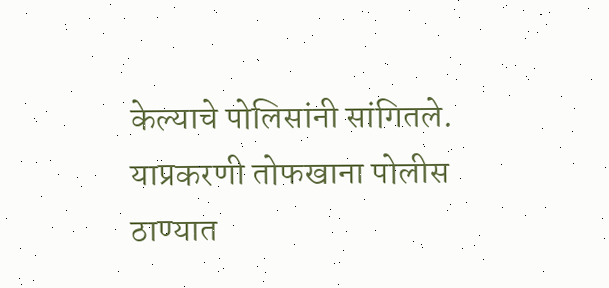केल्याचे पोलिसांनी सांगितले. याप्रकरणी तोफखाना पोलीस ठाण्यात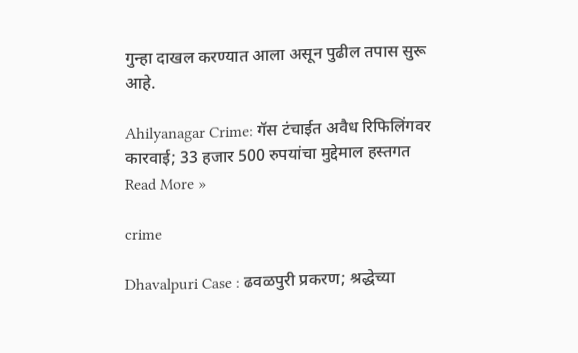गुन्हा दाखल करण्यात आला असून पुढील तपास सुरू आहे.

Ahilyanagar Crime: गॅस टंचाईत अवैध रिफिलिंगवर कारवाई; 33 हजार 500 रुपयांचा मुद्देमाल हस्तगत Read More »

crime

Dhavalpuri Case : ढवळपुरी प्रकरण; श्रद्धेच्या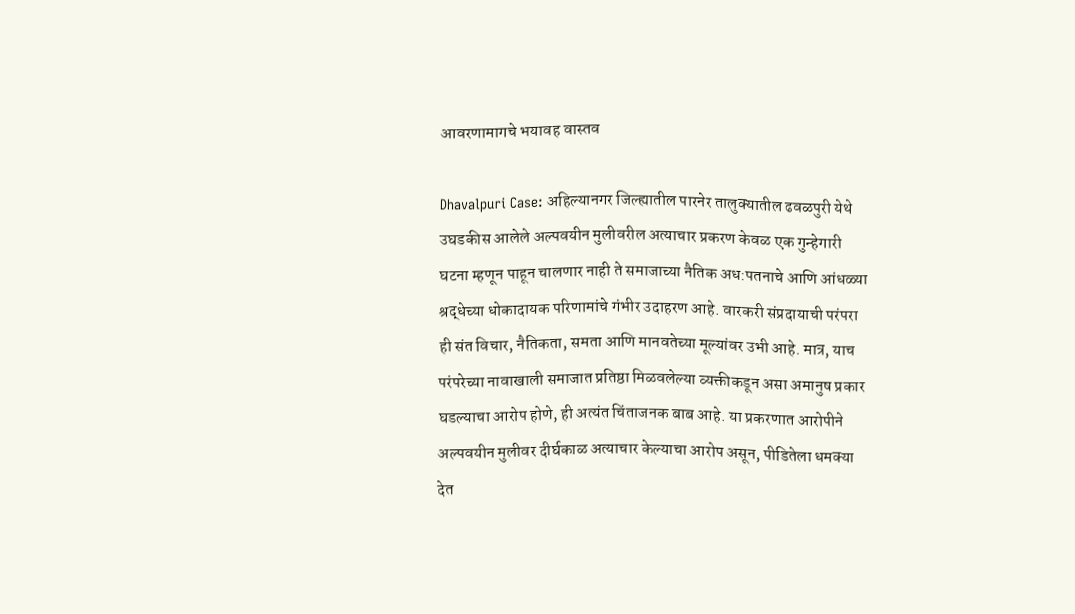आवरणामागचे भयावह वास्तव

Dhavalpuri Case: अहिल्यानगर जिल्ह्यातील पारनेर तालुक्यातील ढवळपुरी येथे उघडकीस आलेले अल्पवयीन मुलीवरील अत्याचार प्रकरण केवळ एक गुन्हेगारी घटना म्हणून पाहून चालणार नाही ते समाजाच्या नैतिक अध:पतनाचे आणि आंधळ्या श्रद्धेच्या धोकादायक परिणामांचे गंभीर उदाहरण आहे. वारकरी संप्रदायाची परंपरा ही संत विचार, नैतिकता, समता आणि मानवतेच्या मूल्यांवर उभी आहे. मात्र, याच परंपरेच्या नावाखाली समाजात प्रतिष्ठा मिळवलेल्या व्यक्तीकडून असा अमानुष प्रकार घडल्याचा आरोप होणे, ही अत्यंत चिंताजनक बाब आहे. या प्रकरणात आरोपीने अल्पवयीन मुलीवर दीर्घकाळ अत्याचार केल्याचा आरोप असून, पीडितेला धमक्या देत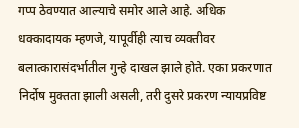गप्प ठेवण्यात आल्याचे समोर आले आहे. अधिक धक्कादायक म्हणजे, यापूर्वीही त्याच व्यक्तीवर बलात्कारासंदर्भातील गुन्हे दाखल झाले होते. एका प्रकरणात निर्दोष मुक्तता झाली असली, तरी दुसरे प्रकरण न्यायप्रविष्ट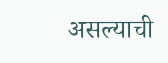असल्याची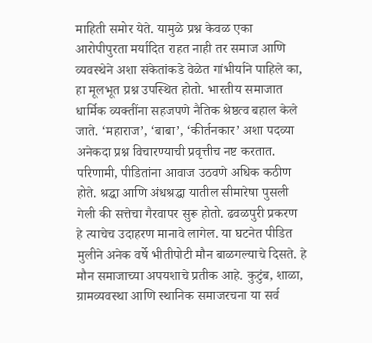माहिती समोर येते. यामुळे प्रश्न केवळ एका आरोपीपुरता मर्यादित राहत नाही तर समाज आणि व्यवस्थेने अशा संकेतांकडे वेळेत गांभीर्याने पाहिले का, हा मूलभूत प्रश्न उपस्थित होतो. भारतीय समाजात धार्मिक व्यक्तींना सहजपणे नैतिक श्रेष्ठत्व बहाल केले जाते. ‘महाराज’, ‘बाबा’, ‘कीर्तनकार’ अशा पदव्या अनेकदा प्रश्न विचारण्याची प्रवृत्तीच नष्ट करतात. परिणामी, पीडितांना आवाज उठवणे अधिक कठीण होते. श्रद्धा आणि अंधश्रद्धा यातील सीमारेषा पुसली गेली की सत्तेचा गैरवापर सुरू होतो. ढवळपुरी प्रकरण हे त्याचेच उदाहरण मानावे लागेल. या घटनेत पीडित मुलीने अनेक वर्षे भीतीपोटी मौन बाळगल्याचे दिसते. हे मौन समाजाच्या अपयशाचे प्रतीक आहे. कुटुंब, शाळा, ग्रामव्यवस्था आणि स्थानिक समाजरचना या सर्व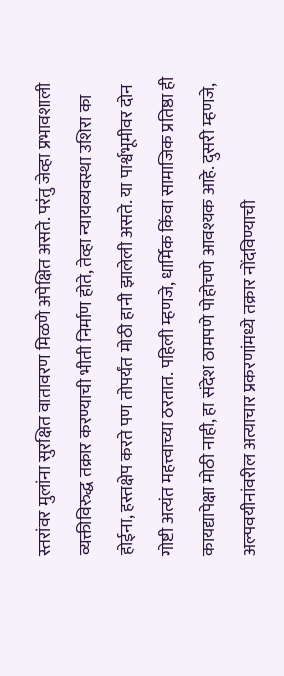स्तरांवर मुलांना सुरक्षित वातावरण मिळणे अपेक्षित असते. परंतु जेव्हा प्रभावशाली व्यक्तीविरुद्ध तक्रार करण्याची भीती निर्माण होते, तेव्हा न्यायव्यवस्था उशिरा का होईना, हस्तक्षेप करते पण तोपर्यंत मोठी हानी झालेली असते. या पार्श्वभूमीवर दोन गोष्टी अत्यंत महत्त्वाच्या ठरतात. पहिली म्हणजे, धार्मिक किंवा सामाजिक प्रतिष्ठा ही कायद्यापेक्षा मोठी नाही, हा संदेश ठामपणे पोहोचणे आवश्यक आहे. दुसरी म्हणजे, अल्पवयीनांवरील अत्याचार प्रकरणांमध्ये तक्रार नोंदविण्याची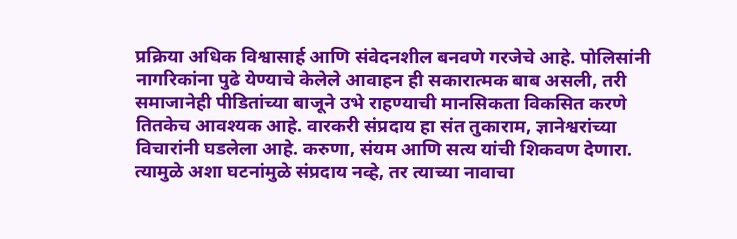प्रक्रिया अधिक विश्वासार्ह आणि संवेदनशील बनवणे गरजेचे आहे. पोलिसांनी नागरिकांना पुढे येण्याचे केलेले आवाहन ही सकारात्मक बाब असली, तरी समाजानेही पीडितांच्या बाजूने उभे राहण्याची मानसिकता विकसित करणे तितकेच आवश्यक आहे. वारकरी संप्रदाय हा संत तुकाराम, ज्ञानेश्वरांच्या विचारांनी घडलेला आहे. करुणा, संयम आणि सत्य यांची शिकवण देणारा. त्यामुळे अशा घटनांमुळे संप्रदाय नव्हे, तर त्याच्या नावाचा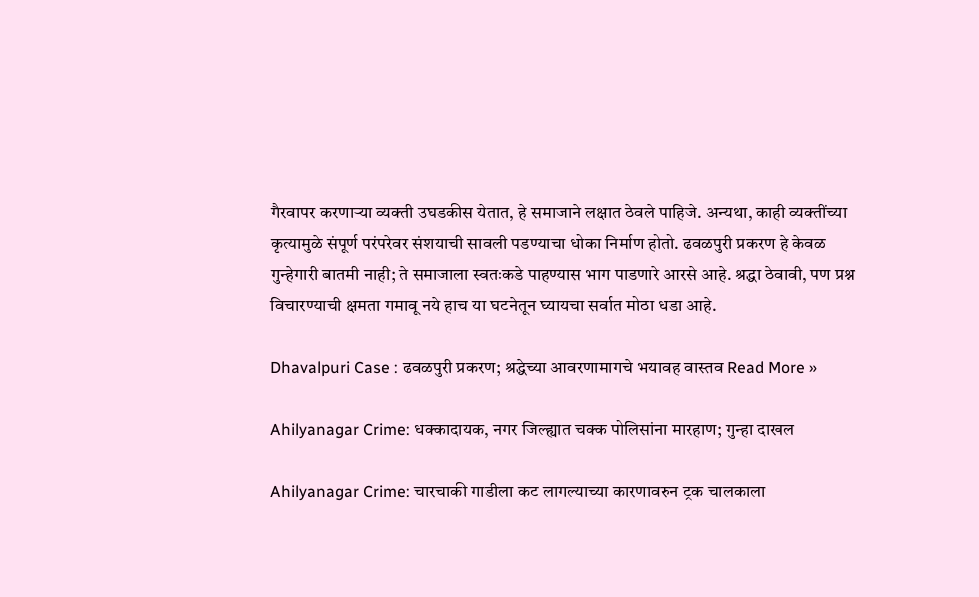गैरवापर करणाऱ्या व्यक्ती उघडकीस येतात, हे समाजाने लक्षात ठेवले पाहिजे. अन्यथा, काही व्यक्तींच्या कृत्यामुळे संपूर्ण परंपरेवर संशयाची सावली पडण्याचा धोका निर्माण होतो. ढवळपुरी प्रकरण हे केवळ गुन्हेगारी बातमी नाही; ते समाजाला स्वतःकडे पाहण्यास भाग पाडणारे आरसे आहे. श्रद्धा ठेवावी, पण प्रश्न विचारण्याची क्षमता गमावू नये हाच या घटनेतून घ्यायचा सर्वात मोठा धडा आहे.

Dhavalpuri Case : ढवळपुरी प्रकरण; श्रद्धेच्या आवरणामागचे भयावह वास्तव Read More »

Ahilyanagar Crime: धक्कादायक, नगर जिल्ह्यात चक्क पोलिसांना मारहाण; गुन्हा दाखल

Ahilyanagar Crime: चारचाकी गाडीला कट लागल्याच्या कारणावरुन ट्रक चालकाला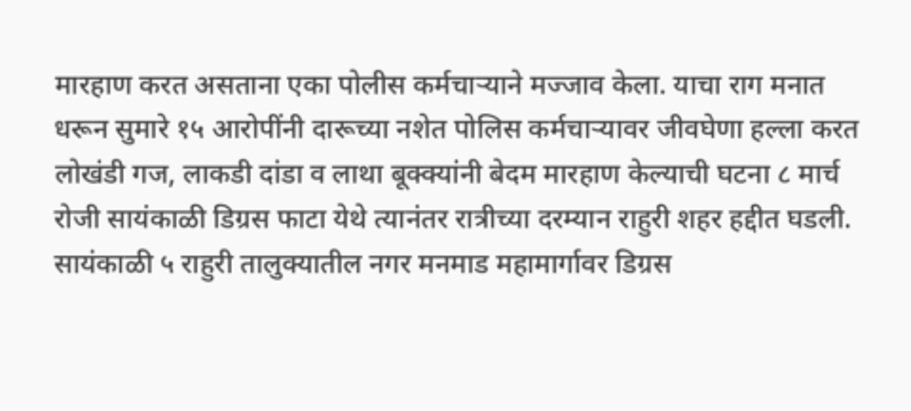मारहाण करत असताना एका पोलीस कर्मचाऱ्याने मज्जाव केला. याचा राग मनात धरून सुमारे १५ आरोपींनी दारूच्या नशेत पोलिस कर्मचाऱ्यावर जीवघेणा हल्ला करत लोखंडी गज, लाकडी दांडा व लाथा बूक्क्यांनी बेदम मारहाण केल्याची घटना ८ मार्च रोजी सायंकाळी डिग्रस फाटा येथे त्यानंतर रात्रीच्या दरम्यान राहुरी शहर हद्दीत घडली. सायंकाळी ५ राहुरी तालुक्यातील नगर मनमाड महामार्गावर डिग्रस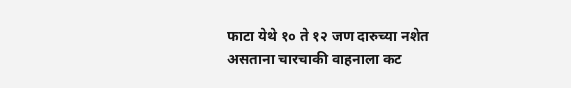फाटा येथे १० ते १२ जण दारुच्या नशेत असताना चारचाकी वाहनाला कट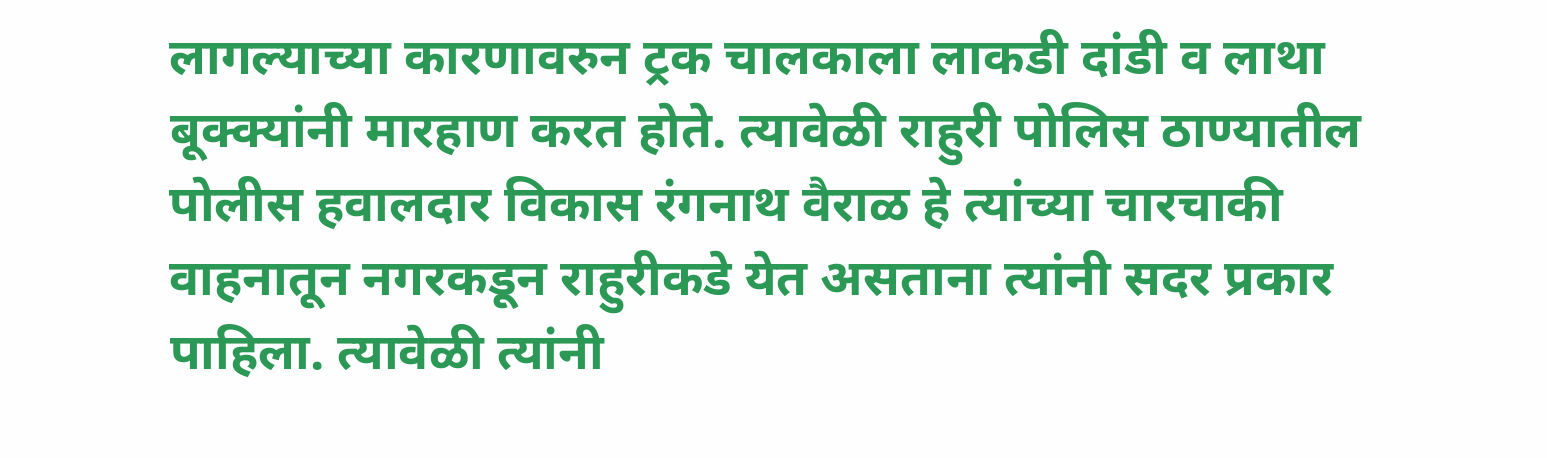लागल्याच्या कारणावरुन ट्रक चालकाला लाकडी दांडी व लाथा बूक्क्यांनी मारहाण करत होते. त्यावेळी राहुरी पोलिस ठाण्यातील पोलीस हवालदार विकास रंगनाथ वैराळ हे त्यांच्या चारचाकी वाहनातून नगरकडून राहुरीकडे येत असताना त्यांनी सदर प्रकार पाहिला. त्यावेळी त्यांनी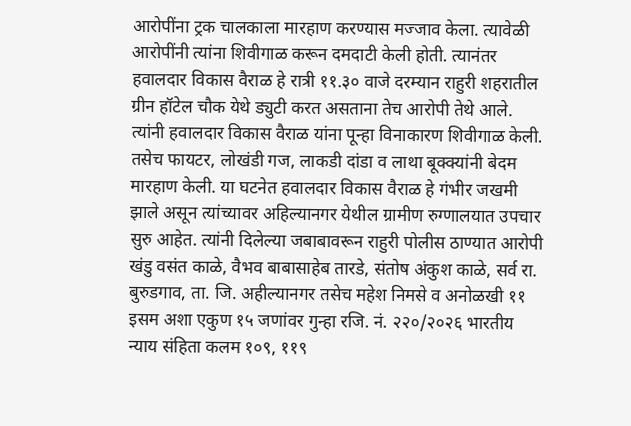आरोपींना ट्रक चालकाला मारहाण करण्यास मज्जाव केला. त्यावेळी आरोपींनी त्यांना शिवीगाळ करून दमदाटी केली होती. त्यानंतर हवालदार विकास वैराळ हे रात्री ११.३० वाजे दरम्यान राहुरी शहरातील ग्रीन हॉटेल चौक येथे ड्युटी करत असताना तेच आरोपी तेथे आले. त्यांनी हवालदार विकास वैराळ यांना पून्हा विनाकारण शिवीगाळ केली. तसेच फायटर, लोखंडी गज, लाकडी दांडा व लाथा बूक्क्यांनी बेदम मारहाण केली. या घटनेत हवालदार विकास वैराळ हे गंभीर जखमी झाले असून त्यांच्यावर अहिल्यानगर येथील ग्रामीण रुग्णालयात उपचार सुरु आहेत. त्यांनी दिलेल्या जबाबावरून राहुरी पोलीस ठाण्यात आरोपी खंडु वसंत काळे, वैभव बाबासाहेब तारडे, संतोष अंकुश काळे, सर्व रा. बुरुडगाव, ता. जि. अहील्यानगर तसेच महेश निमसे व अनोळखी ११ इसम अशा एकुण १५ जणांवर गुन्हा रजि. नं. २२०/२०२६ भारतीय न्याय संहिता कलम १०९, ११९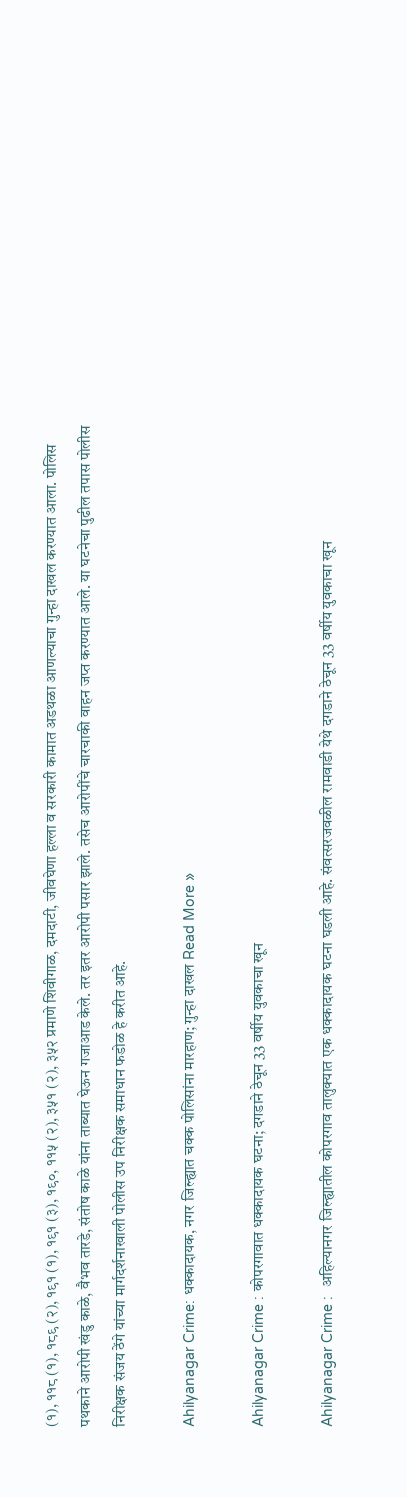(१), ११८ (१), १८९ (२), १९१ (१), १९१ (३), १९०, ११५ (२), ३५१ (२), ३५२ प्रमाणे शिवीगाळ, दमदाटी, जीवघेणा हल्ला व सरकारी कामात अडथळा आणल्याचा गुन्हा दाखल करण्यात आला. पोलिस पथकाने आरोपी खंडु काळे, वैभव तारडे, संतोष काळे यांना ताब्यात घेऊन गजाआड केले. तर इतर आरोपी पसार झाले. तसेच आरोपींचे चारचाकी वाहन जप्त करण्यात आले. या घटनेचा पुढील तपास पोलीस निरीक्षक संजय ठेंगे यांच्या मार्गदर्शनाखाली पोलीस उप निरीक्षक समाधान फडोळ हे करीत आहे.

Ahilyanagar Crime: धक्कादायक, नगर जिल्ह्यात चक्क पोलिसांना मारहाण; गुन्हा दाखल Read More »

Ahilyanagar Crime : कोपरगावात धक्कादायक घटना; दगडाने ठेचून 33 वर्षीय युवकाचा खून

Ahilyanagar Crime :  अहिल्यानगर जिल्ह्यातील कोपरगाव तालुक्यात एक धक्कादायक घटना घडली आहे. संवत्सरजवळील रामवाडी येथे दगडाने ठेचून 33 वर्षीय युवकाचा खून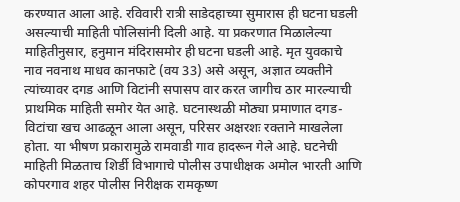करण्यात आला आहे. रविवारी रात्री साडेदहाच्या सुमारास ही घटना घडली असल्याची माहिती पोलिसांनी दिली आहे. या प्रकरणात मिळालेल्या माहितीनुसार, हनुमान मंदिरासमोर ही घटना घडली आहे. मृत युवकाचे नाव नवनाथ माधव कानफाटे (वय 33) असे असून, अज्ञात व्यक्तीने त्यांच्यावर दगड आणि विटांनी सपासप वार करत जागीच ठार मारल्याची प्राथमिक माहिती समोर येत आहे. घटनास्थळी मोठ्या प्रमाणात दगड-विटांचा खच आढळून आला असून, परिसर अक्षरशः रक्ताने माखलेला होता. या भीषण प्रकारामुळे रामवाडी गाव हादरून गेले आहे. घटनेची माहिती मिळताच शिर्डी विभागाचे पोलीस उपाधीक्षक अमोल भारती आणि कोपरगाव शहर पोलीस निरीक्षक रामकृष्ण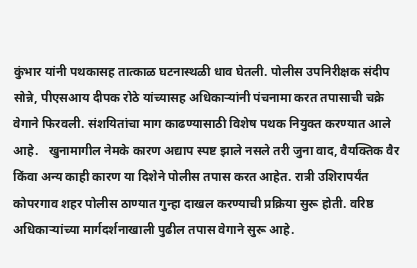कुंभार यांनी पथकासह तात्काळ घटनास्थळी धाव घेतली. पोलीस उपनिरीक्षक संदीप सोन्ने, पीएसआय दीपक रोठे यांच्यासह अधिकाऱ्यांनी पंचनामा करत तपासाची चक्रे वेगाने फिरवली. संशयितांचा माग काढण्यासाठी विशेष पथक नियुक्त करण्यात आले आहे.   खुनामागील नेमके कारण अद्याप स्पष्ट झाले नसले तरी जुना वाद, वैयक्तिक वैर किंवा अन्य काही कारण या दिशेने पोलीस तपास करत आहेत. रात्री उशिरापर्यंत कोपरगाव शहर पोलीस ठाण्यात गुन्हा दाखल करण्याची प्रक्रिया सुरू होती. वरिष्ठ अधिकाऱ्यांच्या मार्गदर्शनाखाली पुढील तपास वेगाने सुरू आहे.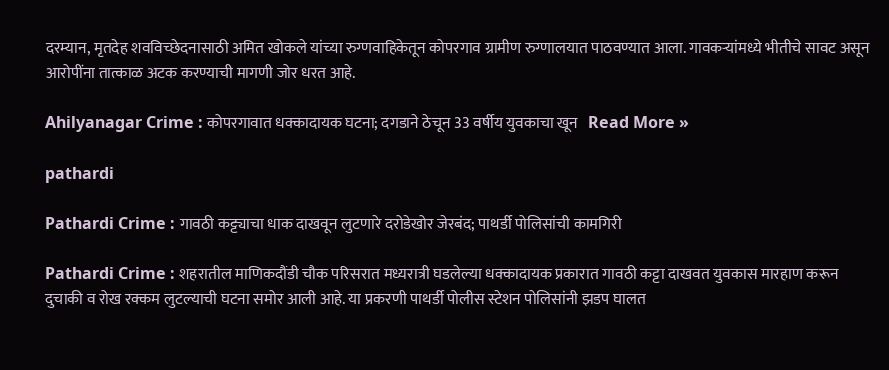दरम्यान, मृतदेह शवविच्छेदनासाठी अमित खोकले यांच्या रुग्णवाहिकेतून कोपरगाव ग्रामीण रुग्णालयात पाठवण्यात आला. गावकऱ्यांमध्ये भीतीचे सावट असून आरोपींना तात्काळ अटक करण्याची मागणी जोर धरत आहे.

Ahilyanagar Crime : कोपरगावात धक्कादायक घटना; दगडाने ठेचून 33 वर्षीय युवकाचा खून   Read More »

pathardi

Pathardi Crime : गावठी कट्ट्याचा धाक दाखवून लुटणारे दरोडेखोर जेरबंद; पाथर्डी पोलिसांची कामगिरी

Pathardi Crime : शहरातील माणिकदौंडी चौक परिसरात मध्यरात्री घडलेल्या धक्कादायक प्रकारात गावठी कट्टा दाखवत युवकास मारहाण करून दुचाकी व रोख रक्कम लुटल्याची घटना समोर आली आहे. या प्रकरणी पाथर्डी पोलीस स्टेशन पोलिसांनी झडप घालत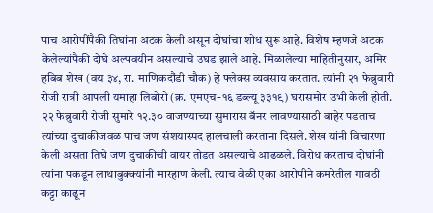पाच आरोपींपैकी तिघांना अटक केली असून दोघांचा शोध सुरू आहे. विशेष म्हणजे अटक केलेल्यांपैकी दोघे अल्पवयीन असल्याचे उघड झाले आहे. मिळालेल्या माहितीनुसार, अमिर हबिब शेख (वय ३४, रा. माणिकदौंडी चौक) हे फ्लेक्स व्यवसाय करतात. त्यांनी २१ फेब्रुवारी रोजी रात्री आपली यमाहा लिबोरो (क्र. एमएच-१६ डब्ल्यू ३३१९) घरासमोर उभी केली होती. २२ फेब्रुवारी रोजी सुमारे १२.३० वाजण्याच्या सुमारास बॅनर लावण्यासाठी बाहेर पडताच त्यांच्या दुचाकीजवळ पाच जण संशयास्पद हालचाली करताना दिसले. शेख यांनी विचारणा केली असता तिघे जण दुचाकीची वायर तोडत असल्याचे आढळले. विरोध करताच दोघांनी त्यांना पकडून लाथाबुक्क्यांनी मारहाण केली. त्याच वेळी एका आरोपीने कमरेतील गावठी कट्टा काढून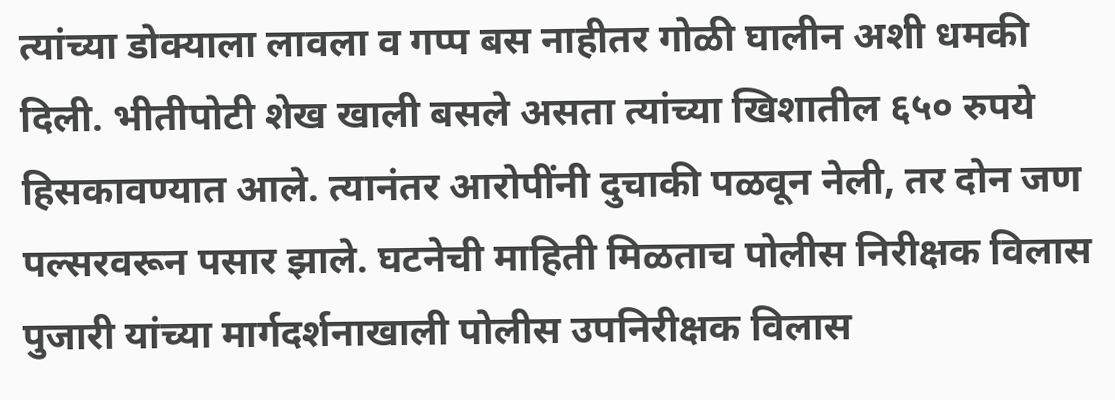त्यांच्या डोक्याला लावला व गप्प बस नाहीतर गोळी घालीन अशी धमकी दिली. भीतीपोटी शेख खाली बसले असता त्यांच्या खिशातील ६५० रुपये हिसकावण्यात आले. त्यानंतर आरोपींनी दुचाकी पळवून नेली, तर दोन जण पल्सरवरून पसार झाले. घटनेची माहिती मिळताच पोलीस निरीक्षक विलास पुजारी यांच्या मार्गदर्शनाखाली पोलीस उपनिरीक्षक विलास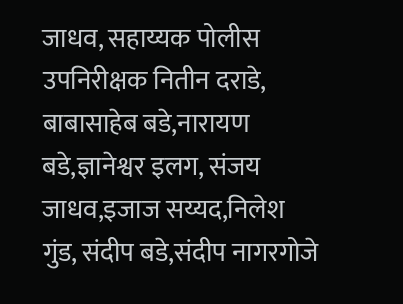जाधव, सहाय्यक पोलीस उपनिरीक्षक नितीन दराडे, बाबासाहेब बडे,नारायण बडे,ज्ञानेश्वर इलग, संजय जाधव,इजाज सय्यद,निलेश गुंड, संदीप बडे,संदीप नागरगोजे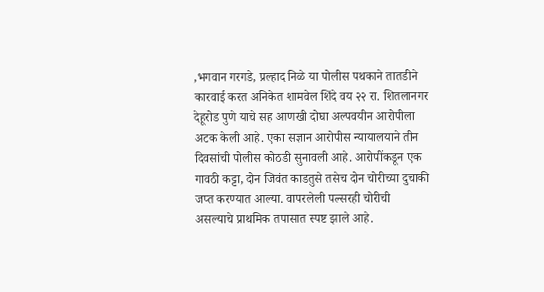,भगवान गरगडे, प्रल्हाद निळे या पोलीस पथकाने तातडीने कारवाई करत अनिकेत शामवेल शिंदे वय २२ रा. शितलानगर देहूरोड पुणे याचे सह आणखी दोघा अल्पवयीन आरोपीला अटक केली आहे. एका सज्ञान आरोपीस न्यायालयाने तीन दिवसांची पोलीस कोठडी सुनावली आहे. आरोपींकडून एक गावठी कट्टा, दोन जिवंत काडतुसे तसेच दोन चोरीच्या दुचाकी जप्त करण्यात आल्या. वापरलेली पल्सरही चोरीची असल्याचे प्राथमिक तपासात स्पष्ट झाले आहे.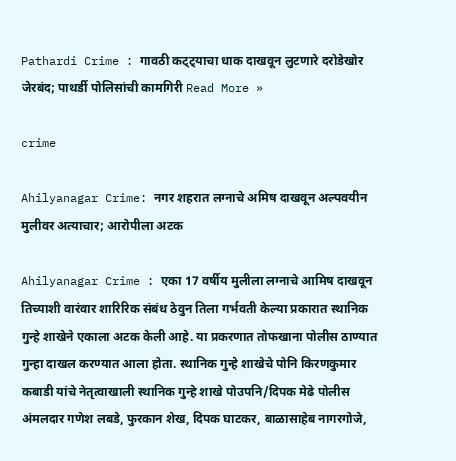Pathardi Crime : गावठी कट्ट्याचा धाक दाखवून लुटणारे दरोडेखोर जेरबंद; पाथर्डी पोलिसांची कामगिरी Read More »

crime

Ahilyanagar Crime: नगर शहरात लग्नाचे अमिष दाखवून अल्पवयीन मुलीवर अत्याचार; आरोपीला अटक

Ahilyanagar Crime : एका 17 वर्षीय मुलीला लग्नाचे आमिष दाखवून तिच्याशी वारंवार शारिरिक संबंध ठेवुन तिला गर्भवती केल्या प्रकारात स्थानिक गुन्हे शाखेने एकाला अटक केली आहे. या प्रकरणात तोफखाना पोलीस ठाण्यात गुन्हा दाखल करण्यात आला होता. स्थानिक गुन्हे शाखेचे पोनि किरणकुमार कबाडी यांचे नेतृत्वाखाली स्थानिक गुन्हे शाखे पोउपनि/दिपक मेढे पोलीस अंमलदार गणेश लबडे, फुरकान शेख, दिपक घाटकर, बाळासाहेब नागरगोजे,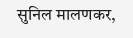सुनिल मालणकर,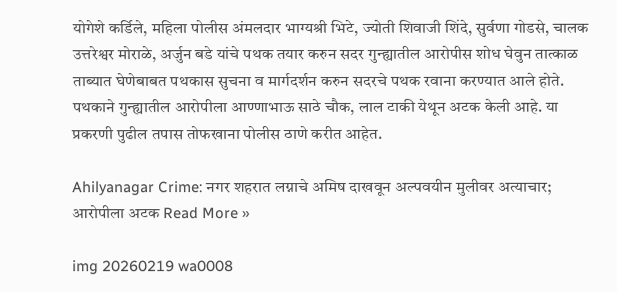योगेशे कर्डिले, महिला पोलीस अंमलदार भाग्यश्री भिटे, ज्योती शिवाजी शिंदे, सुर्वणा गोडसे, चालक उत्तरेश्वर मोराळे, अर्जुन बडे यांचे पथक तयार करुन सदर गुन्ह्यातील आरोपीस शोध घेवुन तात्काळ ताब्यात घेणेबाबत पथकास सुचना व मार्गदर्शन करुन सदरचे पथक रवाना करण्यात आले होते. पथकाने गुन्ह्यातील आरोपीला आण्णाभाऊ साठे चौक, लाल टाकी येथून अटक केली आहे. या प्रकरणी पुढील तपास तोफखाना पोलीस ठाणे करीत आहेत.

Ahilyanagar Crime: नगर शहरात लग्नाचे अमिष दाखवून अल्पवयीन मुलीवर अत्याचार; आरोपीला अटक Read More »

img 20260219 wa0008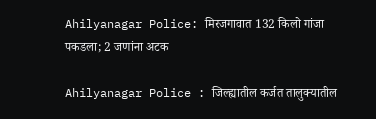Ahilyanagar Police: मिरजगावात 132 किलो गांजा पकडला; 2 जणांना अटक

Ahilyanagar Police : जिल्ह्यातील कर्जत तालुक्यातील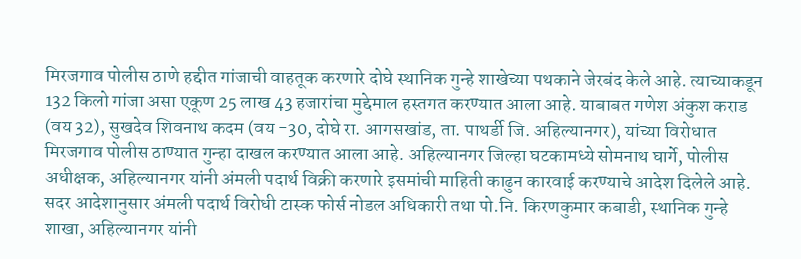मिरजगाव पोलीस ठाणे हद्दीत गांजाची वाहतूक करणारे दोघे स्थानिक गुन्हे शाखेच्या पथकाने जेरबंद केले आहे. त्याच्याकडून 132 किलो गांजा असा एकूण 25 लाख 43 हजारांचा मुद्देमाल हस्तगत करण्यात आला आहे. याबाबत गणेश अंकुश कराड (वय 32), सुखदेव शिवनाथ कदम (वय -30, दोघे रा. आगसखांड, ता. पाथर्डी जि. अहिल्यानगर), यांच्या विरोधात मिरजगाव पोलीस ठाण्यात गुन्हा दाखल करण्यात आला आहे. अहिल्यानगर जिल्हा घटकामध्ये सोमनाथ घार्गे, पोलीस अधीक्षक, अहिल्यानगर यांनी अंमली पदार्थ विक्री करणारे इसमांची माहिती काढुन कारवाई करण्याचे आदेश दिलेले आहे. सदर आदेशानुसार अंमली पदार्थ विरोधी टास्क फोर्स नोडल अधिकारी तथा पो.नि. किरणकुमार कबाडी, स्थानिक गुन्हे शाखा, अहिल्यानगर यांनी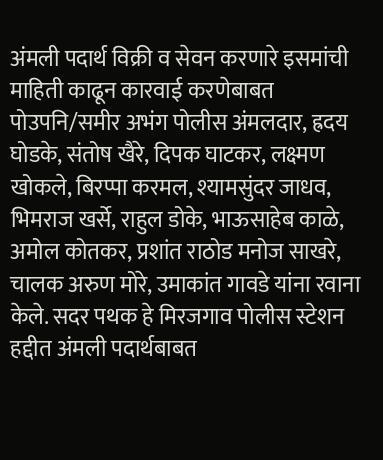अंमली पदार्थ विक्री व सेवन करणारे इसमांची माहिती काढून कारवाई करणेबाबत पोउपनि/समीर अभंग पोलीस अंमलदार, ह्रदय घोडके, संतोष खैरे, दिपक घाटकर, लक्ष्मण खोकले, बिरप्पा करमल, श्यामसुंदर जाधव, भिमराज खर्से, राहुल डोके, भाऊसाहेब काळे, अमोल कोतकर, प्रशांत राठोड मनोज साखरे, चालक अरुण मोरे, उमाकांत गावडे यांना रवाना केले. सदर पथक हे मिरजगाव पोलीस स्टेशन हद्दीत अंमली पदार्थबाबत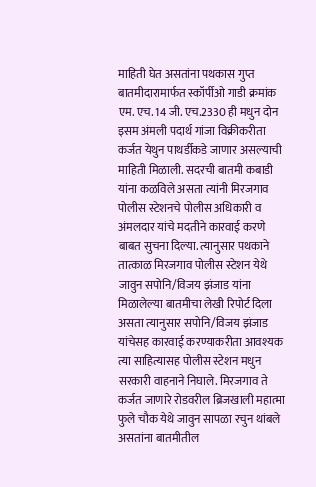माहिती घेत असतांना पथकास गुप्त बातमीदारामार्फत स्कॉर्पीओ गाडी क्रमांक एम. एच. 14 जी. एच.2330 ही मधुन दोन इसम अंमली पदार्थ गांजा विक्रीकरीता कर्जत येथुन पाथर्डीकडे जाणार असल्याची माहिती मिळाली. सदरची बातमी कबाडी यांना कळविले असता त्यांनी मिरजगाव पोलीस स्टेशनचे पोलीस अधिकारी व अंमलदार यांचे मदतीने कारवाई करणे बाबत सुचना दिल्या. त्यानुसार पथकाने तात्काळ मिरजगाव पोलीस स्टेशन येथे जावुन सपोनि/विजय झंजाड यांना मिळालेल्या बातमीचा लेखी रिपोर्ट दिला असता त्यानुसार सपोनि/विजय झंजाड यांचेसह कारवाई करण्याकरीता आवश्यक त्या साहित्यासह पोलीस स्टेशन मधुन सरकारी वाहनाने निघाले. मिरजगाव ते कर्जत जाणारे रोडवरील ब्रिजखाली महात्मा फुले चौक येथे जावुन सापळा रचुन थांबले असतांना बातमीतील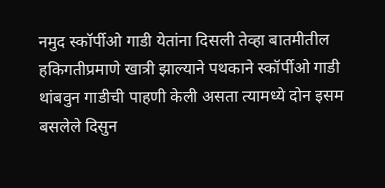नमुद स्कॉर्पीओ गाडी येतांना दिसली तेव्हा बातमीतील हकिगतीप्रमाणे खात्री झाल्याने पथकाने स्कॉर्पीओ गाडी थांबवुन गाडीची पाहणी केली असता त्यामध्ये दोन इसम बसलेले दिसुन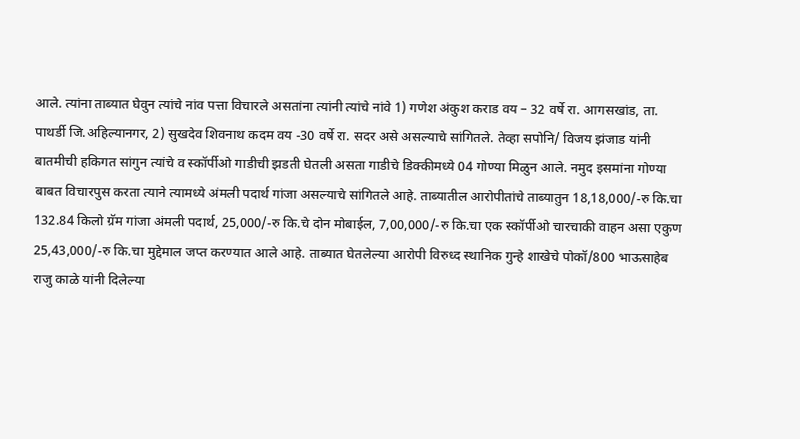आले. त्यांना ताब्यात घेवुन त्यांचे नांव पत्ता विचारले असतांना त्यांनी त्यांचे नांवे 1) गणेश अंकुश कराड वय – 32 वर्षे रा. आगसखांड, ता. पाथर्डी जि.अहिल्यानगर, 2) सुखदेव शिवनाथ कदम वय -30 वर्षे रा. सदर असे असल्याचे सांगितले. तेव्हा सपोनि/ विजय झंजाड यांनी बातमीची हकिगत सांगुन त्यांचे व स्कॉर्पीओ गाडीची झडती घेतली असता गाडीचे डिक्कीमध्ये 04 गोण्या मिळुन आले. नमुद इसमांना गोण्या बाबत विचारपुस करता त्याने त्यामध्ये अंमली पदार्थ गांजा असल्याचे सांगितले आहे. ताब्यातील आरोपीतांचे ताब्यातुन 18,18,000/-रु कि.चा 132.84 किलो ग्रॅम गांजा अंमली पदार्थ, 25,000/-रु कि.चे दोन मोबाईल, 7,00,000/-रु कि.चा एक स्कॉर्पीओ चारचाकी वाहन असा एकुण 25,43,000/-रु कि.चा मुद्देमाल जप्त करण्यात आले आहे. ताब्यात घेतलेल्या आरोपी विरुध्द स्थानिक गुन्हे शाखेचे पोकॉ/800 भाऊसाहेब राजु काळे यांनी दिलेल्या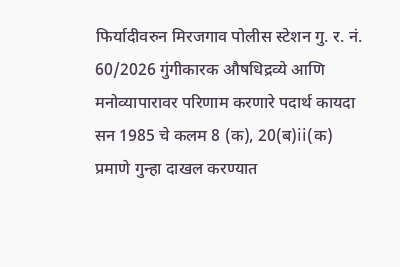फिर्यादीवरुन मिरजगाव पोलीस स्टेशन गु. र. नं. 60/2026 गुंगीकारक औषधिद्रव्ये आणि मनोव्यापारावर परिणाम करणारे पदार्थ कायदा सन 1985 चे कलम 8 (क), 20(ब)ii(क) प्रमाणे गुन्हा दाखल करण्यात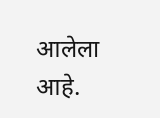आलेला आहे.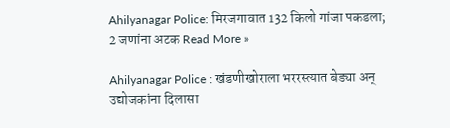Ahilyanagar Police: मिरजगावात 132 किलो गांजा पकडला; 2 जणांना अटक Read More »

Ahilyanagar Police : खंडणीखोराला भररस्त्यात बेड्या अन् उद्योजकांना दिलासा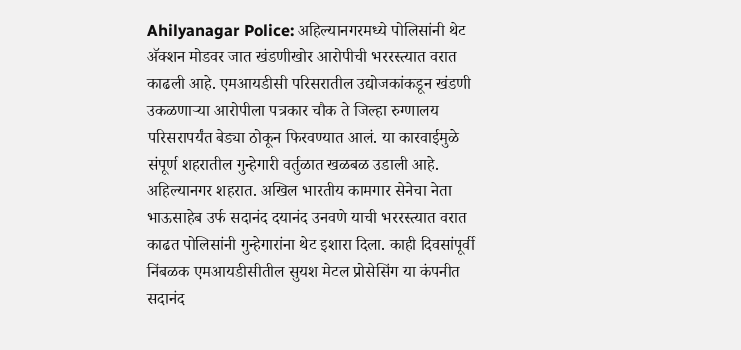Ahilyanagar Police: अहिल्यानगरमध्ये पोलिसांनी थेट अ‍ॅक्शन मोडवर जात खंडणीखोर आरोपीची भररस्त्यात वरात काढली आहे. एमआयडीसी परिसरातील उद्योजकांकडून खंडणी उकळणाऱ्या आरोपीला पत्रकार चौक ते जिल्हा रुग्णालय परिसरापर्यंत बेड्या ठोकून फिरवण्यात आलं. या कारवाईमुळे संपूर्ण शहरातील गुन्हेगारी वर्तुळात खळबळ उडाली आहे. अहिल्यानगर शहरात. अखिल भारतीय कामगार सेनेचा नेता भाऊसाहेब उर्फ सदानंद दयानंद उनवणे याची भररस्त्यात वरात काढत पोलिसांनी गुन्हेगारांना थेट इशारा दिला. काही दिवसांपूर्वी निंबळक एमआयडीसीतील सुयश मेटल प्रोसेसिंग या कंपनीत सदानंद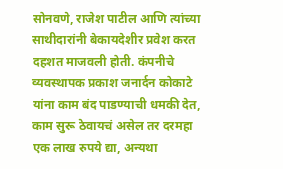सोनवणे, राजेश पाटील आणि त्यांच्या साथीदारांनी बेकायदेशीर प्रवेश करत दहशत माजवली होती. कंपनीचे व्यवस्थापक प्रकाश जनार्दन कोकाटे यांना काम बंद पाडण्याची धमकी देत, काम सुरू ठेवायचं असेल तर दरमहा एक लाख रुपये द्या, अन्यथा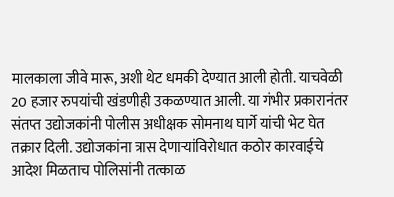मालकाला जीवे मारू, अशी थेट धमकी देण्यात आली होती. याचवेळी 20 हजार रुपयांची खंडणीही उकळण्यात आली. या गंभीर प्रकारानंतर संतप्त उद्योजकांनी पोलीस अधीक्षक सोमनाथ घार्गे यांची भेट घेत तक्रार दिली. उद्योजकांना त्रास देणाऱ्यांविरोधात कठोर कारवाईचे आदेश मिळताच पोलिसांनी तत्काळ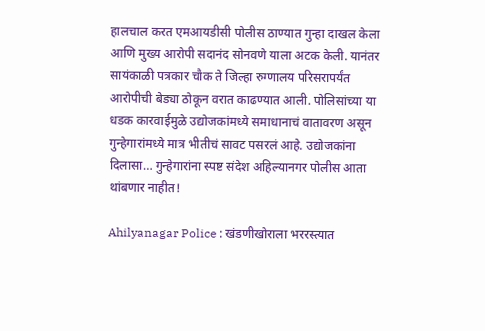हालचाल करत एमआयडीसी पोलीस ठाण्यात गुन्हा दाखल केला आणि मुख्य आरोपी सदानंद सोनवणे याला अटक केली. यानंतर सायंकाळी पत्रकार चौक ते जिल्हा रुग्णालय परिसरापर्यंत आरोपीची बेड्या ठोकून वरात काढण्यात आली. पोलिसांच्या या धडक कारवाईमुळे उद्योजकांमध्ये समाधानाचं वातावरण असून गुन्हेगारांमध्ये मात्र भीतीचं सावट पसरलं आहे. उद्योजकांना दिलासा… गुन्हेगारांना स्पष्ट संदेश अहिल्यानगर पोलीस आता थांबणार नाहीत!

Ahilyanagar Police : खंडणीखोराला भररस्त्यात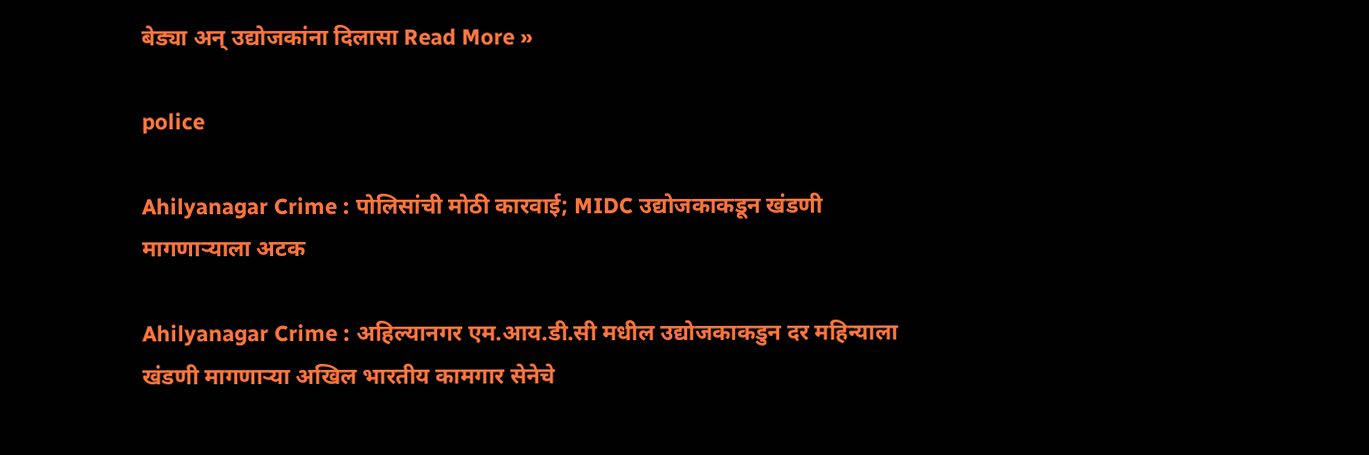बेड्या अन् उद्योजकांना दिलासा Read More »

police

Ahilyanagar Crime : पोलिसांची मोठी कारवाई; MIDC उद्योजकाकडून खंडणी मागणाऱ्याला अटक

Ahilyanagar Crime : अहिल्यानगर एम.आय.डी.सी मधील उद्योजकाकडुन दर महिन्याला खंडणी मागणाऱ्या अखिल भारतीय कामगार सेनेचे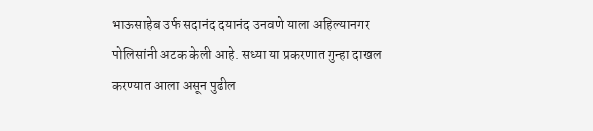भाऊसाहेब उर्फ सदानंद दयानंद उनवणे याला अहिल्यानगर पोलिसांनी अटक केली आहे. सध्या या प्रकरणात गुन्हा दाखल करण्यात आला असून पुढील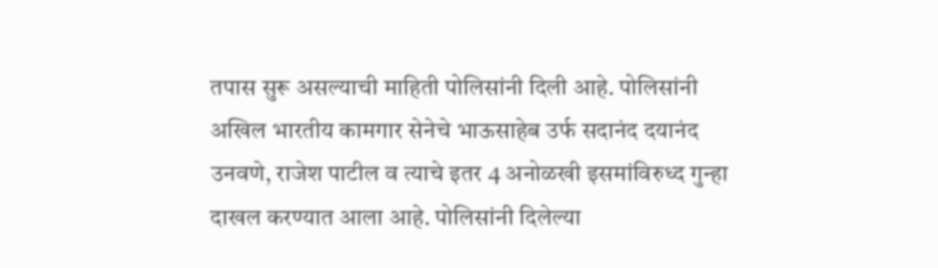तपास सुरू असल्याची माहिती पोलिसांनी दिली आहे. पोलिसांनी अखिल भारतीय कामगार सेनेचे भाऊसाहेब उर्फ सदानंद दयानंद उनवणे, राजेश पाटील व त्याचे इतर 4 अनोळखी इसमांविरुध्द गुन्हा दाखल करण्यात आला आहे. पोलिसांनी दिलेल्या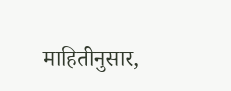माहितीनुसार,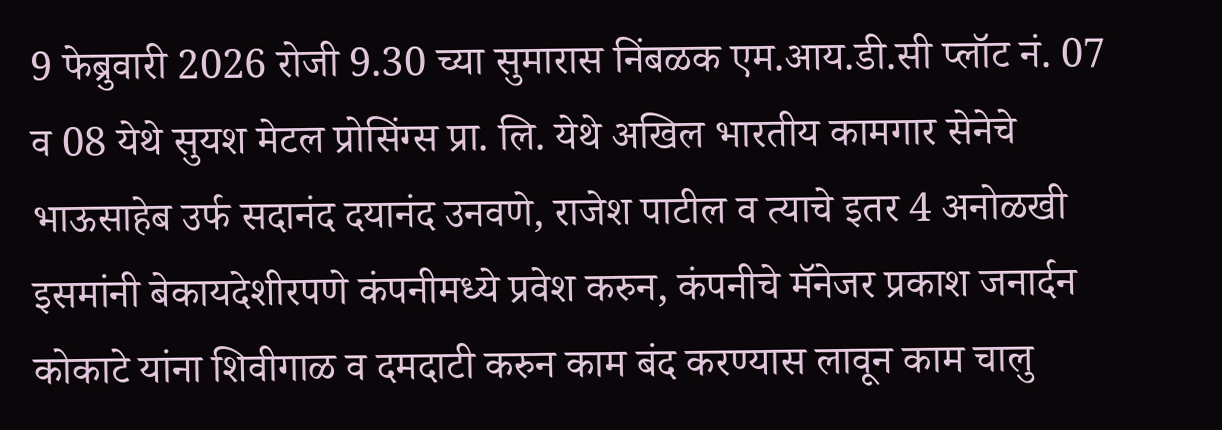9 फेब्रुवारी 2026 रोजी 9.30 च्या सुमारास निंबळक एम.आय.डी.सी प्लॉट नं. 07 व 08 येथे सुयश मेटल प्रोसिंग्स प्रा. लि. येथे अखिल भारतीय कामगार सेनेचे भाऊसाहेब उर्फ सदानंद दयानंद उनवणे, राजेश पाटील व त्याचे इतर 4 अनोळखी इसमांनी बेकायदेशीरपणे कंपनीमध्ये प्रवेश करुन, कंपनीचे मॅनेजर प्रकाश जनार्दन कोकाटे यांना शिवीगाळ व दमदाटी करुन काम बंद करण्यास लावून काम चालु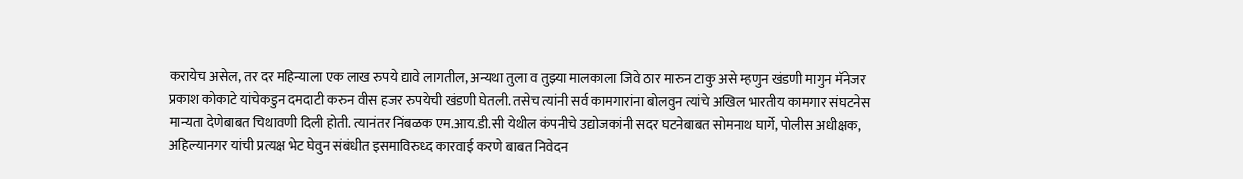करायेच असेल, तर दर महिन्याला एक लाख रुपये द्यावे लागतील, अन्यथा तुला व तुझ्या मालकाला जिवे ठार मारुन टाकु असे म्हणुन खंडणी मागुन मॅनेजर प्रकाश कोकाटे यांचेकडुन दमदाटी करुन वीस हजर रुपयेची खंडणी घेतली. तसेच त्यांनी सर्व कामगारांना बोलवुन त्यांचे अखिल भारतीय कामगार संघटनेस मान्यता देणेबाबत चिथावणी दिली होती. त्यानंतर निंबळक एम.आय.डी.सी येथील कंपनीचे उद्योजकांनी सदर घटनेबाबत सोमनाथ घार्गे, पोलीस अधीक्षक, अहिल्यानगर यांची प्रत्यक्ष भेट घेवुन संबंधीत इसमाविरुध्द कारवाई करणे बाबत निवेदन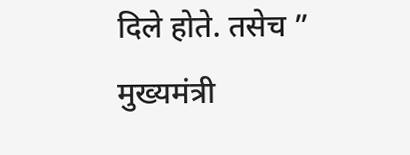दिले होते. तसेच ” मुख्यमंत्री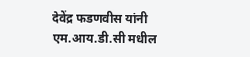देवेंद्र फडणवीस यांनी एम.आय.डी.सी मधील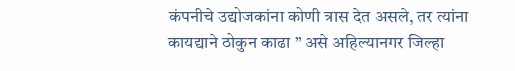कंपनीचे उद्योजकांना कोणी त्रास देत असले, तर त्यांना कायद्याने ठोकुन काढा ” असे अहिल्यानगर जिल्हा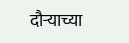दौऱ्याच्या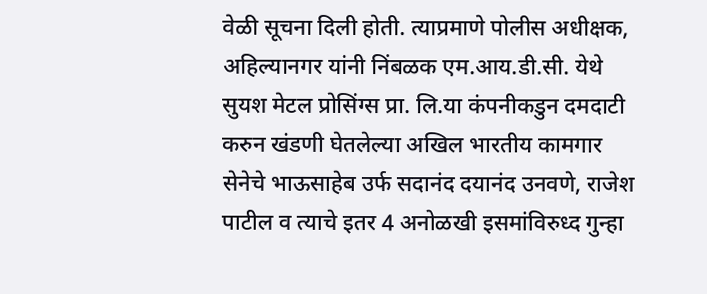वेळी सूचना दिली होती. त्याप्रमाणे पोलीस अधीक्षक, अहिल्यानगर यांनी निंबळक एम.आय.डी.सी. येथे सुयश मेटल प्रोसिंग्स प्रा. लि.या कंपनीकडुन दमदाटी करुन खंडणी घेतलेल्या अखिल भारतीय कामगार सेनेचे भाऊसाहेब उर्फ सदानंद दयानंद उनवणे, राजेश पाटील व त्याचे इतर 4 अनोळखी इसमांविरुध्द गुन्हा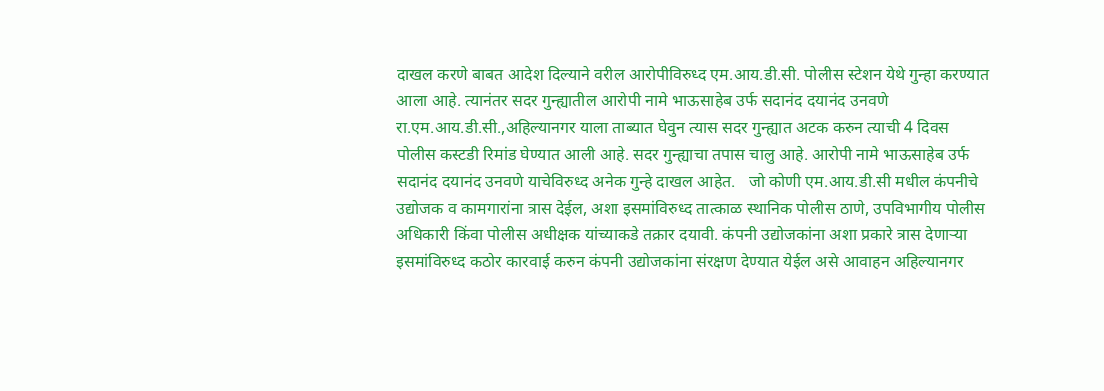दाखल करणे बाबत आदेश दिल्याने वरील आरोपीविरुध्द एम.आय.डी.सी. पोलीस स्टेशन येथे गुन्हा करण्यात आला आहे. त्यानंतर सदर गुन्ह्यातील आरोपी नामे भाऊसाहेब उर्फ सदानंद दयानंद उनवणे रा.एम.आय.डी.सी.,अहिल्यानगर याला ताब्यात घेवुन त्यास सदर गुन्ह्यात अटक करुन त्याची 4 दिवस पोलीस कस्टडी रिमांड घेण्यात आली आहे. सदर गुन्ह्याचा तपास चालु आहे. आरोपी नामे भाऊसाहेब उर्फ सदानंद दयानंद उनवणे याचेविरुध्द अनेक गुन्हे दाखल आहेत.   जो कोणी एम.आय.डी.सी मधील कंपनीचे उद्योजक व कामगारांना त्रास देईल, अशा इसमांविरुध्द तात्काळ स्थानिक पोलीस ठाणे, उपविभागीय पोलीस अधिकारी किंवा पोलीस अधीक्षक यांच्याकडे तक्रार दयावी. कंपनी उद्योजकांना अशा प्रकारे त्रास देणाऱ्या इसमांविरुध्द कठोर कारवाई करुन कंपनी उद्योजकांना संरक्षण देण्यात येईल असे आवाहन अहिल्यानगर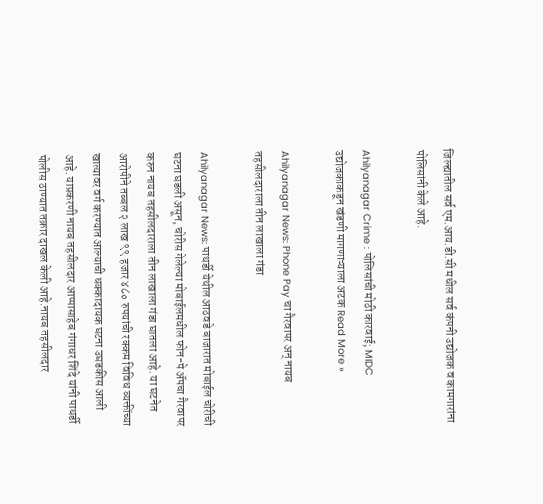जिल्ह्यातील सर्व एम.आय.डी.सी मधील सर्व कंपनी उद्योजक व कामगारांना पोलिसांनी केले आहे.

Ahilyanagar Crime : पोलिसांची मोठी कारवाई; MIDC उद्योजकाकडून खंडणी मागणाऱ्याला अटक Read More »

Ahilyanagar News: Phone Pay चा गैरवापर अन् नायब तहसीलदाराला तीन लाखाला गंडा

Ahilyanagar News: पाथर्डी येथील आठवडे बाजारात मोबाईल चोरीची घटना घडली असून, चोरीस गेलेल्या मोबाईलमधील फोन-पे अ‍ॅपचा गैरवापर करुन नायब तहसीलदाराला तीन लाखाला गंडा घातला आहे. या घटनेत आरोपीने तब्बल २ लाख ९९ हजार ४८० रुपयांची रक्कम विविध व्यक्तींच्या खात्यावर वर्ग करण्यात आल्याची धक्कादायक घटना उघडकीस आली आहे. याप्रकरणी नायब तहसीलदार आप्पासाहेब गंगाधर शिंदे यांनी पाथर्डी पोलीस ठाण्यात तक्रार दाखल केली आहे.नायब तहसीलदार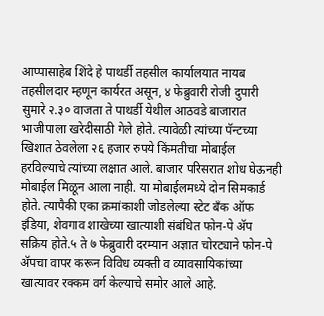आप्पासाहेब शिंदे हे पाथर्डी तहसील कार्यालयात नायब तहसीलदार म्हणून कार्यरत असून, ४ फेब्रुवारी रोजी दुपारी सुमारे २.३० वाजता ते पाथर्डी येथील आठवडे बाजारात भाजीपाला खरेदीसाठी गेले होते. त्यावेळी त्यांच्या पॅन्टच्या खिशात ठेवलेला २६ हजार रुपये किंमतीचा मोबाईल हरविल्याचे त्यांच्या लक्षात आले. बाजार परिसरात शोध घेऊनही मोबाईल मिळून आला नाही. या मोबाईलमध्ये दोन सिमकार्ड होते. त्यापैकी एका क्रमांकाशी जोडलेल्या स्टेट बँक ऑफ इंडिया, शेवगाव शाखेच्या खात्याशी संबंधित फोन-पे अ‍ॅप सक्रिय होते.५ ते ७ फेब्रुवारी दरम्यान अज्ञात चोरट्याने फोन-पे अ‍ॅपचा वापर करून विविध व्यक्ती व व्यावसायिकांच्या खात्यावर रक्कम वर्ग केल्याचे समोर आले आहे.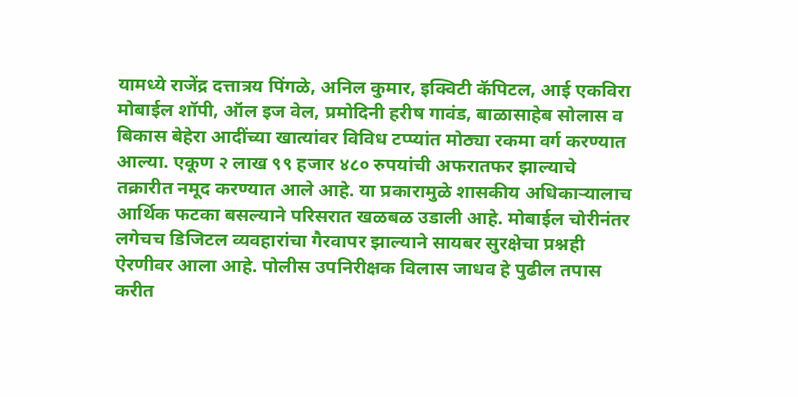यामध्ये राजेंद्र दत्तात्रय पिंगळे, अनिल कुमार, इक्विटी कॅपिटल, आई एकविरा मोबाईल शॉपी, ऑल इज वेल, प्रमोदिनी हरीष गावंड, बाळासाहेब सोलास व बिकास बेहेरा आदींच्या खात्यांवर विविध टप्प्यांत मोठ्या रकमा वर्ग करण्यात आल्या. एकूण २ लाख ९९ हजार ४८० रुपयांची अफरातफर झाल्याचे तक्रारीत नमूद करण्यात आले आहे. या प्रकारामुळे शासकीय अधिकाऱ्यालाच आर्थिक फटका बसल्याने परिसरात खळबळ उडाली आहे. मोबाईल चोरीनंतर लगेचच डिजिटल व्यवहारांचा गैरवापर झाल्याने सायबर सुरक्षेचा प्रश्नही ऐरणीवर आला आहे. पोलीस उपनिरीक्षक विलास जाधव हे पुढील तपास करीत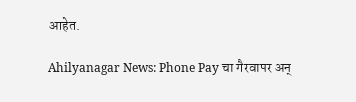आहेत.

Ahilyanagar News: Phone Pay चा गैरवापर अन्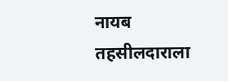नायब तहसीलदाराला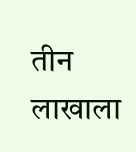तीन लाखाला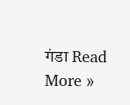गंडा Read More »